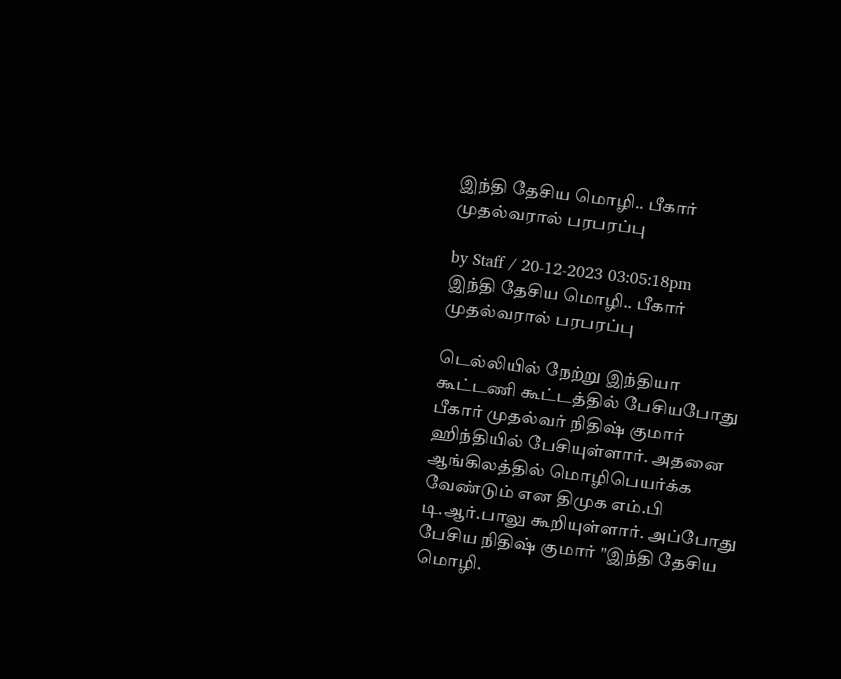இந்தி தேசிய மொழி.. பீகார் முதல்வரால் பரபரப்பு

by Staff / 20-12-2023 03:05:18pm
இந்தி தேசிய மொழி.. பீகார் முதல்வரால் பரபரப்பு

டெல்லியில் நேற்று இந்தியா கூட்டணி கூட்டத்தில் பேசியபோது பீகார் முதல்வர் நிதிஷ் குமார் ஹிந்தியில் பேசியுள்ளார். அதனை ஆங்கிலத்தில் மொழிபெயர்க்க வேண்டும் என திமுக எம்.பி டி.ஆர்.பாலு கூறியுள்ளார். அப்போது பேசிய நிதிஷ் குமார் "இந்தி தேசிய மொழி.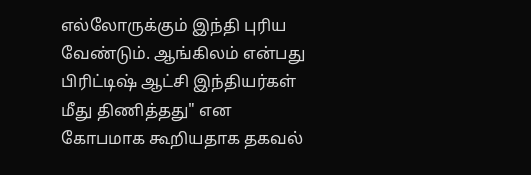எல்லோருக்கும் இந்தி புரிய வேண்டும். ஆங்கிலம் என்பது பிரிட்டிஷ் ஆட்சி இந்தியர்கள் மீது திணித்தது" என கோபமாக கூறியதாக தகவல்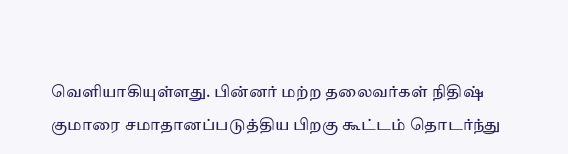வெளியாகியுள்ளது. பின்னர் மற்ற தலைவர்கள் நிதிஷ் குமாரை சமாதானப்படுத்திய பிறகு கூட்டம் தொடர்ந்து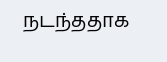நடந்ததாக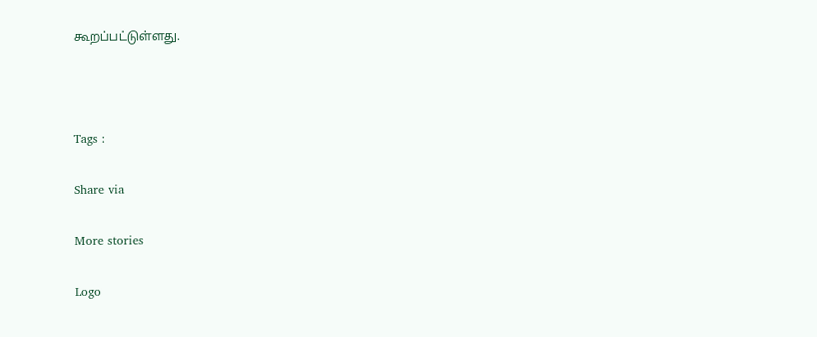கூறப்பட்டுள்ளது.



Tags :

Share via

More stories

Logo